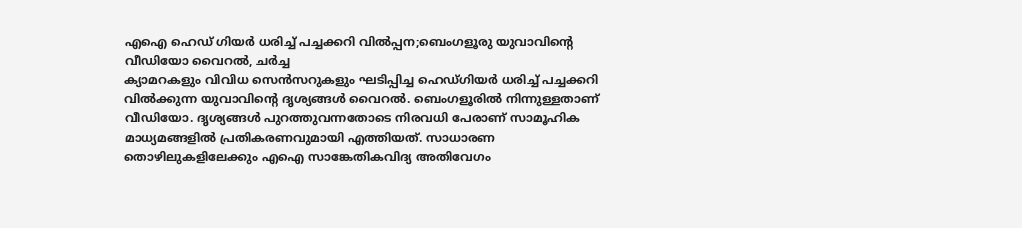എഐ ഹെഡ് ഗിയർ ധരിച്ച് പച്ചക്കറി വിൽപ്പന;ബെംഗളൂരു യുവാവിൻ്റെ വീഡിയോ വൈറൽ, ചർച്ച
ക്യാമറകളും വിവിധ സെൻസറുകളും ഘടിപ്പിച്ച ഹെഡ്ഗിയർ ധരിച്ച് പച്ചക്കറി വിൽക്കുന്ന യുവാവിൻ്റെ ദൃശ്യങ്ങൾ വൈറൽ. ബെംഗളൂരിൽ നിന്നുള്ളതാണ് വീഡിയോ. ദൃശ്യങ്ങൾ പുറത്തുവന്നതോടെ നിരവധി പേരാണ് സാമൂഹിക മാധ്യമങ്ങളിൽ പ്രതികരണവുമായി എത്തിയത്. സാധാരണ തൊഴിലുകളിലേക്കും എഐ സാങ്കേതികവിദ്യ അതിവേഗം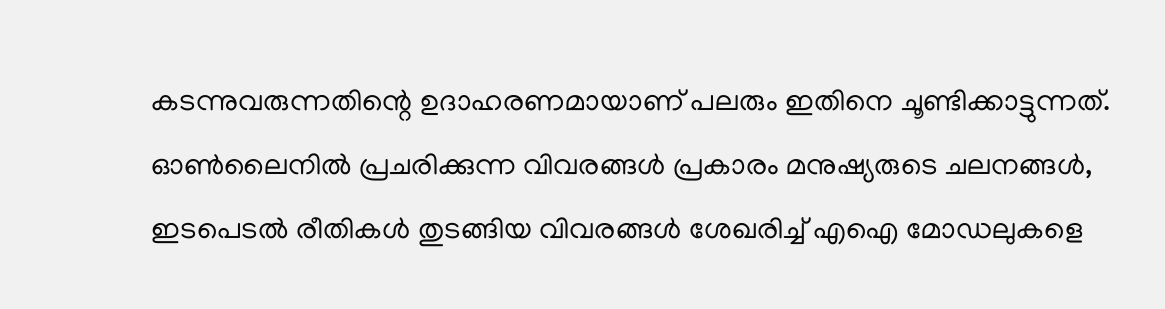കടന്നുവരുന്നതിന്റെ ഉദാഹരണമായാണ് പലരും ഇതിനെ ചൂണ്ടിക്കാട്ടുന്നത്.
ഓൺലൈനിൽ പ്രചരിക്കുന്ന വിവരങ്ങൾ പ്രകാരം മനുഷ്യരുടെ ചലനങ്ങൾ, ഇടപെടൽ രീതികൾ തുടങ്ങിയ വിവരങ്ങൾ ശേഖരിച്ച് എഐ മോഡലുകളെ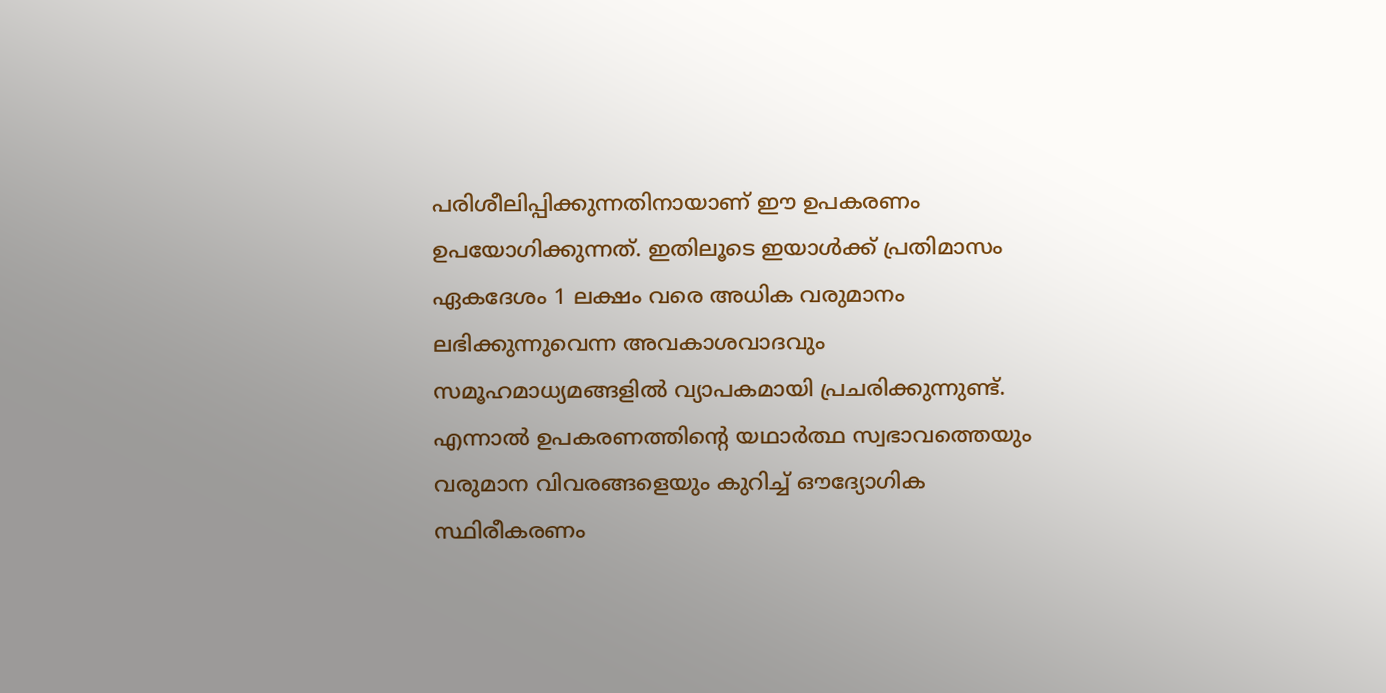പരിശീലിപ്പിക്കുന്നതിനായാണ് ഈ ഉപകരണം ഉപയോഗിക്കുന്നത്. ഇതിലൂടെ ഇയാൾക്ക് പ്രതിമാസം ഏകദേശം 1 ലക്ഷം വരെ അധിക വരുമാനം ലഭിക്കുന്നുവെന്ന അവകാശവാദവും സമൂഹമാധ്യമങ്ങളിൽ വ്യാപകമായി പ്രചരിക്കുന്നുണ്ട്. എന്നാൽ ഉപകരണത്തിന്റെ യഥാർത്ഥ സ്വഭാവത്തെയും വരുമാന വിവരങ്ങളെയും കുറിച്ച് ഔദ്യോഗിക സ്ഥിരീകരണം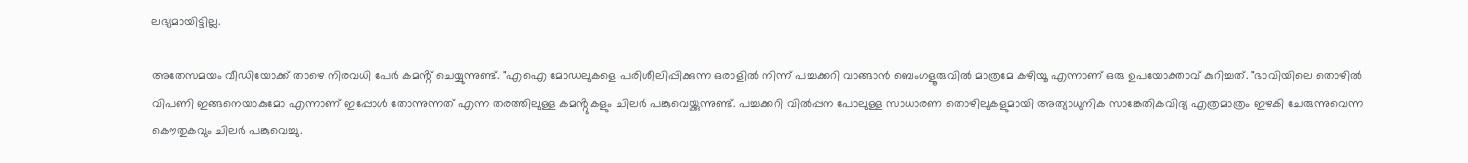ലഭ്യമായിട്ടില്ല.

അതേസമയം വീഡിയോക്ക് താഴെ നിരവധി പേർ കമൻ്റ് ചെയ്യുന്നുണ്ട്. "എഐ മോഡലുകളെ പരിശീലിപ്പിക്കുന്ന ഒരാളിൽ നിന്ന് പച്ചക്കറി വാങ്ങാൻ ബെംഗളൂരുവിൽ മാത്രമേ കഴിയൂ എന്നാണ് ഒരു ഉപയോക്താവ് കുറിച്ചത്. "ഭാവിയിലെ തൊഴിൽ വിപണി ഇങ്ങനെയാകുമോ എന്നാണ് ഇപ്പോൾ തോന്നുന്നത് എന്ന തരത്തിലുള്ള കമൻ്റുകളും ചിലർ പങ്കുവെയ്ക്കുന്നുണ്ട്. പച്ചക്കറി വിൽപ്പന പോലുള്ള സാധാരണ തൊഴിലുകളുമായി അത്യാധുനിക സാങ്കേതികവിദ്യ എത്രമാത്രം ഇഴകി ചേരുന്നുവെന്ന കൌതുകവും ചിലർ പങ്കുവെച്ചു.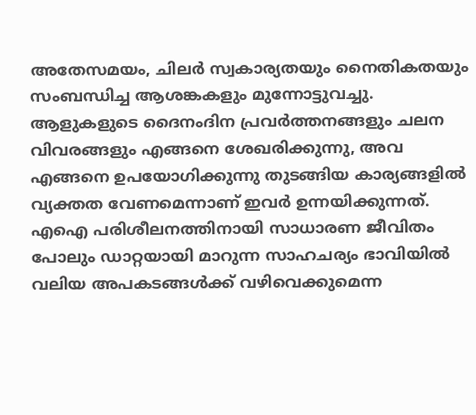അതേസമയം, ചിലർ സ്വകാര്യതയും നൈതികതയും സംബന്ധിച്ച ആശങ്കകളും മുന്നോട്ടുവച്ചു. ആളുകളുടെ ദൈനംദിന പ്രവർത്തനങ്ങളും ചലന വിവരങ്ങളും എങ്ങനെ ശേഖരിക്കുന്നു, അവ എങ്ങനെ ഉപയോഗിക്കുന്നു തുടങ്ങിയ കാര്യങ്ങളിൽ വ്യക്തത വേണമെന്നാണ് ഇവർ ഉന്നയിക്കുന്നത്. എഐ പരിശീലനത്തിനായി സാധാരണ ജീവിതം പോലും ഡാറ്റയായി മാറുന്ന സാഹചര്യം ഭാവിയിൽ വലിയ അപകടങ്ങൾക്ക് വഴിവെക്കുമെന്ന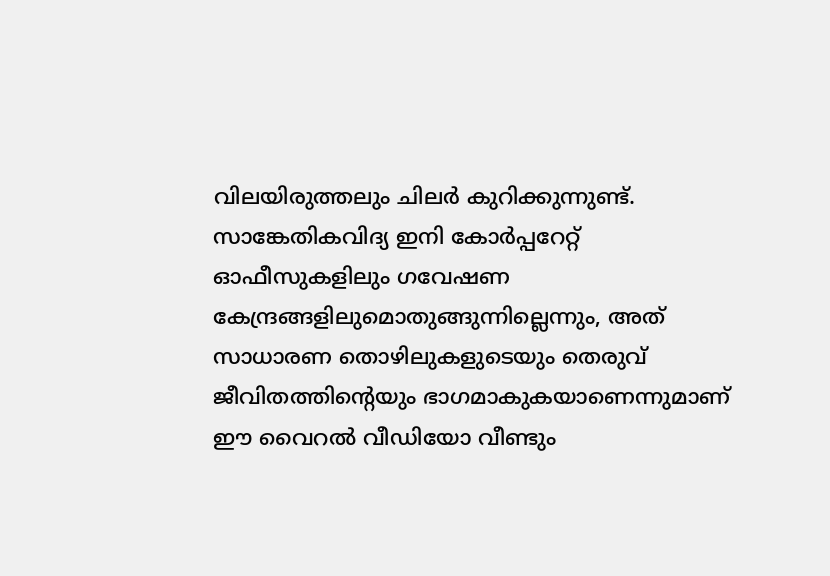വിലയിരുത്തലും ചിലർ കുറിക്കുന്നുണ്ട്. സാങ്കേതികവിദ്യ ഇനി കോർപ്പറേറ്റ് ഓഫീസുകളിലും ഗവേഷണ കേന്ദ്രങ്ങളിലുമൊതുങ്ങുന്നില്ലെന്നും, അത് സാധാരണ തൊഴിലുകളുടെയും തെരുവ് ജീവിതത്തിന്റെയും ഭാഗമാകുകയാണെന്നുമാണ് ഈ വൈറൽ വീഡിയോ വീണ്ടും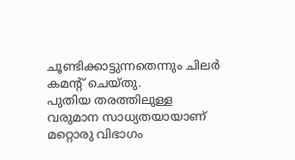ചൂണ്ടിക്കാട്ടുന്നതെന്നും ചിലർ കമൻ്റ് ചെയ്തു.
പുതിയ തരത്തിലുള്ള വരുമാന സാധ്യതയായാണ് മറ്റൊരു വിഭാഗം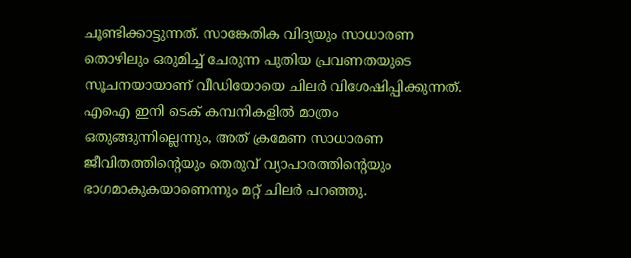ചൂണ്ടിക്കാട്ടുന്നത്. സാങ്കേതിക വിദ്യയും സാധാരണ തൊഴിലും ഒരുമിച്ച് ചേരുന്ന പുതിയ പ്രവണതയുടെ സൂചനയായാണ് വീഡിയോയെ ചിലർ വിശേഷിപ്പിക്കുന്നത്. എഐ ഇനി ടെക് കമ്പനികളിൽ മാത്രം ഒതുങ്ങുന്നില്ലെന്നും, അത് ക്രമേണ സാധാരണ ജീവിതത്തിന്റെയും തെരുവ് വ്യാപാരത്തിന്റെയും ഭാഗമാകുകയാണെന്നും മറ്റ് ചിലർ പറഞ്ഞു.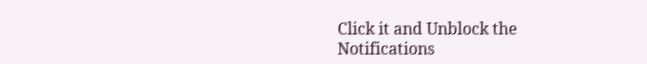Click it and Unblock the Notifications